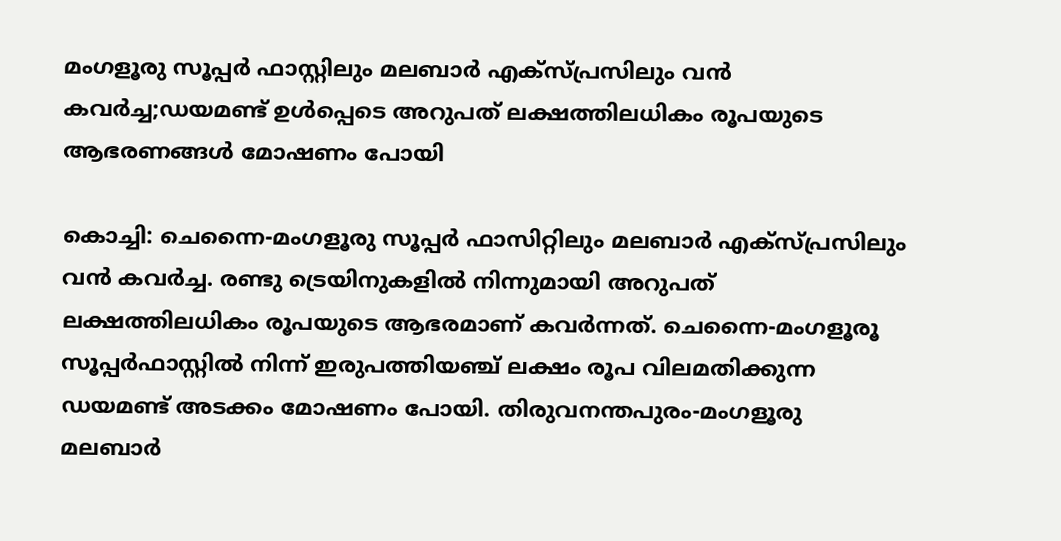മംഗളൂരു സൂപ്പര്‍ ഫാസ്റ്റിലും മലബാര്‍ എക്സ്പ്രസിലും വന്‍ കവര്‍ച്ച;ഡയമണ്ട് ഉള്‍പ്പെടെ അറുപത് ലക്ഷത്തിലധികം രൂപയുടെ ആഭരണങ്ങള്‍ മോഷണം പോയി

കൊച്ചി: ചെന്നൈ-മംഗളൂരു സൂപ്പര്‍ ഫാസിറ്റിലും മലബാര്‍ എക്സ്പ്രസിലും വന്‍ കവര്‍ച്ച. രണ്ടു ട്രെയിനുകളില്‍ നിന്നുമായി അറുപത് ലക്ഷത്തിലധികം രൂപയുടെ ആഭരമാണ് കവര്‍ന്നത്. ചെന്നൈ-മംഗളൂരൂ സൂപ്പര്‍ഫാസ്റ്റില്‍ നിന്ന് ഇരുപത്തിയഞ്ച് ലക്ഷം രൂപ വിലമതിക്കുന്ന ഡയമണ്ട് അടക്കം മോഷണം പോയി. തിരുവനന്തപുരം-മംഗളൂരു മലബാര്‍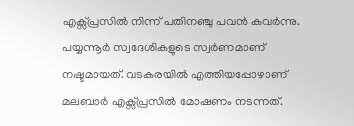എക്സ്പ്രസില്‍ നിന്ന് പതിനഞ്ചു പവന്‍ കവര്‍ന്നു. പയ്യന്നൂര്‍ സ്വദേശികളുടെ സ്വര്‍ണമാണ് നഷ്ടമായത്. വടകരയില്‍ എത്തിയപ്പോഴാണ് മലബാര്‍ എക്സ്പ്രസില്‍ മോഷണം നടന്നത്.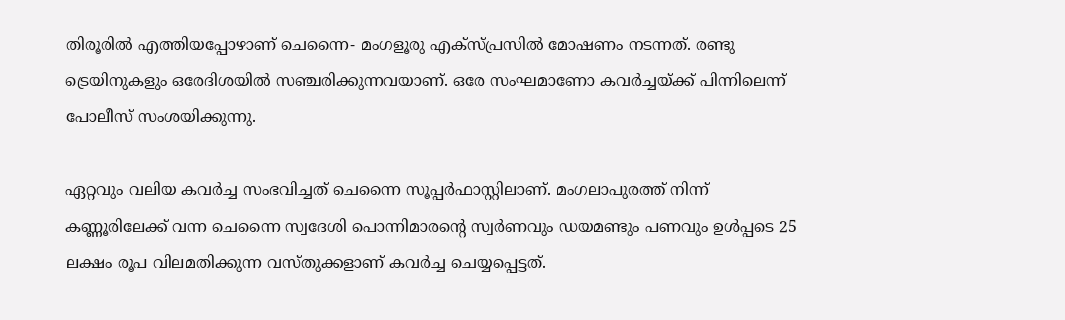തിരൂരില്‍ എത്തിയപ്പോഴാണ് ചെന്നൈ- മംഗളൂരു എക്സ്പ്രസില്‍ മോഷണം നടന്നത്. രണ്ടു ട്രെയിനുകളും ഒരേദിശയില്‍ സഞ്ചരിക്കുന്നവയാണ്. ഒരേ സംഘമാണോ കവര്‍ച്ചയ്ക്ക് പിന്നിലെന്ന് പോലീസ് സംശയിക്കുന്നു.

ഏറ്റവും വലിയ കവര്‍ച്ച സംഭവിച്ചത് ചെന്നൈ സൂപ്പര്‍ഫാസ്റ്റിലാണ്. മംഗലാപുരത്ത് നിന്ന് കണ്ണൂരിലേക്ക് വന്ന ചെന്നൈ സ്വദേശി പൊന്നിമാരന്റെ സ്വര്‍ണവും ഡയമണ്ടും പണവും ഉള്‍പ്പടെ 25 ലക്ഷം രൂപ വിലമതിക്കുന്ന വസ്തുക്കളാണ് കവര്‍ച്ച ചെയ്യപ്പെട്ടത്.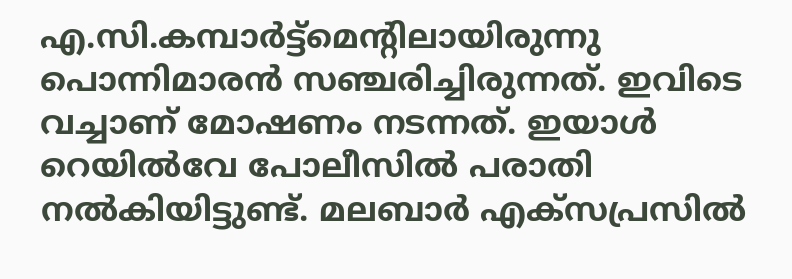എ.സി.കമ്പാര്‍ട്ട്മെന്റിലായിരുന്നു പൊന്നിമാരന്‍ സഞ്ചരിച്ചിരുന്നത്. ഇവിടെ വച്ചാണ് മോഷണം നടന്നത്. ഇയാള്‍ റെയില്‍വേ പോലീസില്‍ പരാതി നല്‍കിയിട്ടുണ്ട്. മലബാര്‍ എക്സപ്രസില്‍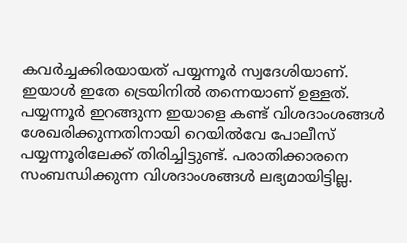കവര്‍ച്ചക്കിരയായത് പയ്യന്നൂര്‍ സ്വദേശിയാണ്. ഇയാള്‍ ഇതേ ട്രെയിനില്‍ തന്നെയാണ് ഉള്ളത്. പയ്യന്നൂര്‍ ഇറങ്ങുന്ന ഇയാളെ കണ്ട് വിശദാംശങ്ങള്‍ ശേഖരിക്കുന്നതിനായി റെയില്‍വേ പോലീസ് പയ്യന്നൂരിലേക്ക് തിരിച്ചിട്ടുണ്ട്. പരാതിക്കാരനെ സംബന്ധിക്കുന്ന വിശദാംശങ്ങള്‍ ലഭ്യമായിട്ടില്ല.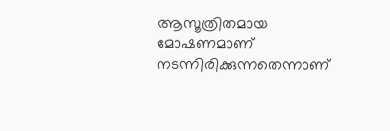ആസൂത്രിതമായ മോഷണമാണ് നടന്നിരിക്കുന്നതെന്നാണ്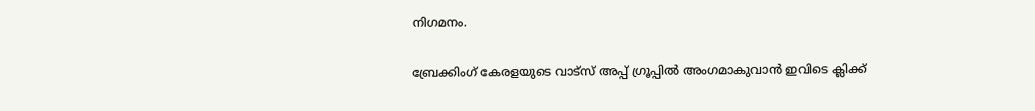നിഗമനം.

ബ്രേക്കിംഗ് കേരളയുടെ വാട്സ് അപ്പ് ഗ്രൂപ്പിൽ അംഗമാകുവാൻ ഇവിടെ ക്ലിക്ക്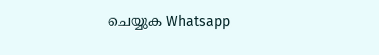ചെയ്യുക Whatsapp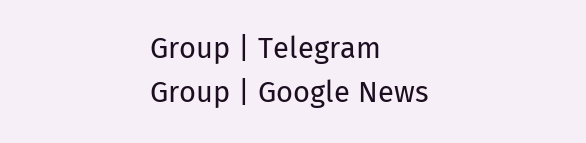Group | Telegram Group | Google News